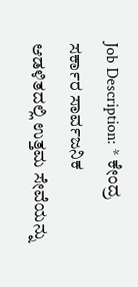Job Description: * ಕೇಂದ್ರ ಸರ್ಕಾರ ಸಾರ್ವಜನಿಕ ಆಡಳಿತದಲ್ಲಿ ಉತ್ತಮ ಸೇವೆಯನ್ನು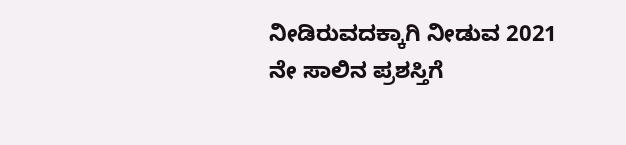ನೀಡಿರುವದಕ್ಕಾಗಿ ನೀಡುವ 2021 ನೇ ಸಾಲಿನ ಪ್ರಶಸ್ತಿಗೆ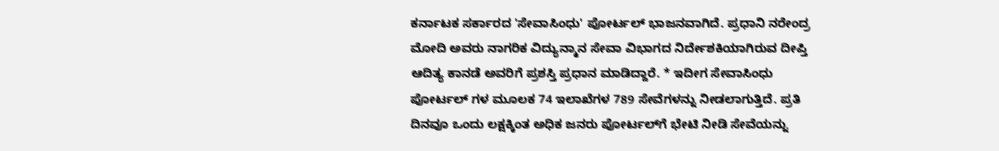ಕರ್ನಾಟಕ ಸರ್ಕಾರದ 'ಸೇವಾಸಿಂಧು' ಪೋರ್ಟಲ್‌ ಭಾಜನವಾಗಿದೆ. ಪ್ರಧಾನಿ ನರೇಂದ್ರ ಮೋದಿ ಅವರು ನಾಗರಿಕ ವಿದ್ಯುನ್ಮಾನ ಸೇವಾ ವಿಭಾಗದ ನಿರ್ದೇಶಕಿಯಾಗಿರುವ ದೀಪ್ತಿ ಆದಿತ್ಯ ಕಾನಡೆ ಅವರಿಗೆ ಪ್ರಶಸ್ತಿ ಪ್ರಧಾನ ಮಾಡಿದ್ದಾರೆ. * ಇದೀಗ ಸೇವಾಸಿಂಧು ಪೋರ್ಟಲ್‌ ಗಳ ಮೂಲಕ 74 ಇಲಾಖೆಗಳ 789 ಸೇವೆಗಳನ್ನು ನೀಡಲಾಗುತ್ತಿದೆ. ಪ್ರತಿ ದಿನವೂ ಒಂದು ಲಕ್ಷಕ್ಕಿಂತ ಅಧಿಕ ಜನರು ಪೋರ್ಟಲ್‌ಗೆ ಭೇಟಿ ನೀಡಿ ಸೇವೆಯನ್ನು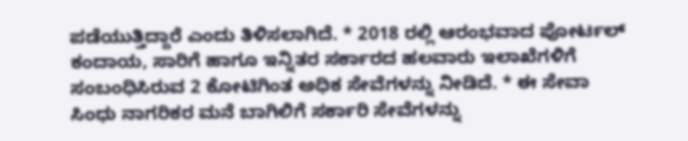ಪಡೆಯುತ್ತಿದ್ದಾರೆ ಎಂದು ತಿಳಿಸಲಾಗಿದೆ. * 2018 ರಲ್ಲಿ ಆರಂಭವಾದ ಪೋರ್ಟಲ್ ಕಂದಾಯ, ಸಾರಿಗೆ ಹಾಗೂ ಇನ್ನಿತರ ಸರ್ಕಾರದ ಹಲವಾರು ಇಲಾಖೆಗಳಿಗೆ ಸಂಬಂಧಿಸಿರುವ 2 ಕೋಟಿಗಿಂತ ಅಧಿಕ ಸೇವೆಗಳನ್ನು ನೀಡಿದೆ. * ಈ ಸೇವಾ ಸಿಂಧು ನಾಗರಿಕರ ಮನೆ ಬಾಗಿಲಿಗೆ ಸರ್ಕಾರಿ ಸೇವೆಗಳನ್ನು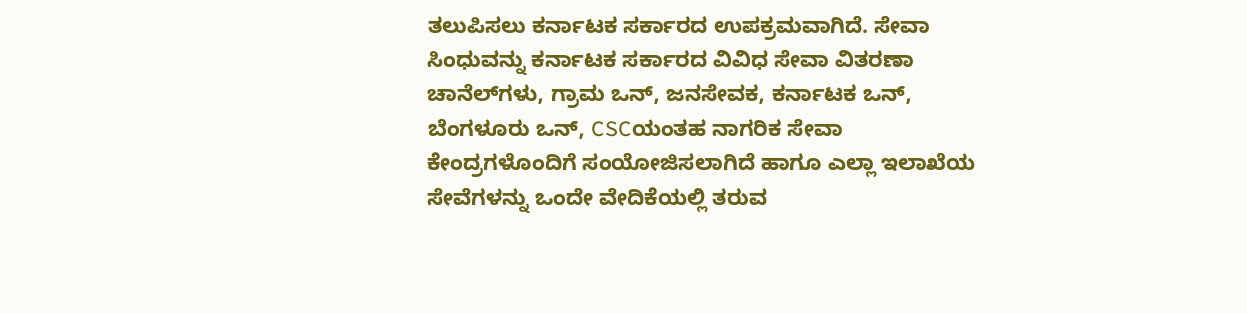ತಲುಪಿಸಲು ಕರ್ನಾಟಕ ಸರ್ಕಾರದ ಉಪಕ್ರಮವಾಗಿದೆ. ಸೇವಾ ಸಿಂಧುವನ್ನು ಕರ್ನಾಟಕ ಸರ್ಕಾರದ ವಿವಿಧ ಸೇವಾ ವಿತರಣಾ ಚಾನೆಲ್‌ಗಳು, ಗ್ರಾಮ ಒನ್, ಜನಸೇವಕ, ಕರ್ನಾಟಕ ಒನ್, ಬೆಂಗಳೂರು ಒನ್, CSCಯಂತಹ ನಾಗರಿಕ ಸೇವಾ ಕೇಂದ್ರಗಳೊಂದಿಗೆ ಸಂಯೋಜಿಸಲಾಗಿದೆ ಹಾಗೂ ಎಲ್ಲಾ ಇಲಾಖೆಯ ಸೇವೆಗಳನ್ನು ಒಂದೇ ವೇದಿಕೆಯಲ್ಲಿ ತರುವ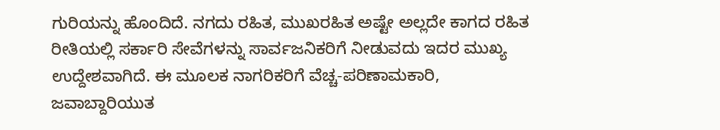ಗುರಿಯನ್ನು ಹೊಂದಿದೆ. ನಗದು ರಹಿತ, ಮುಖರಹಿತ ಅಷ್ಟೇ ಅಲ್ಲದೇ ಕಾಗದ ರಹಿತ ರೀತಿಯಲ್ಲಿ ಸರ್ಕಾರಿ ಸೇವೆಗಳನ್ನು ಸಾರ್ವಜನಿಕರಿಗೆ ನೀಡುವದು ಇದರ ಮುಖ್ಯ ಉದ್ದೇಶವಾಗಿದೆ. ಈ ಮೂಲಕ ನಾಗರಿಕರಿಗೆ ವೆಚ್ಚ-ಪರಿಣಾಮಕಾರಿ, ಜವಾಬ್ದಾರಿಯುತ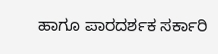ಹಾಗೂ ಪಾರದರ್ಶಕ ಸರ್ಕಾರಿ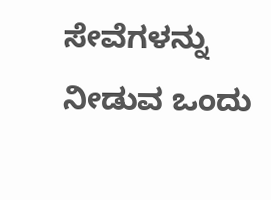ಸೇವೆಗಳನ್ನು ನೀಡುವ ಒಂದು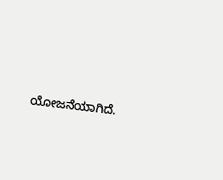ಯೋಜನೆಯಾಗಿದೆ.